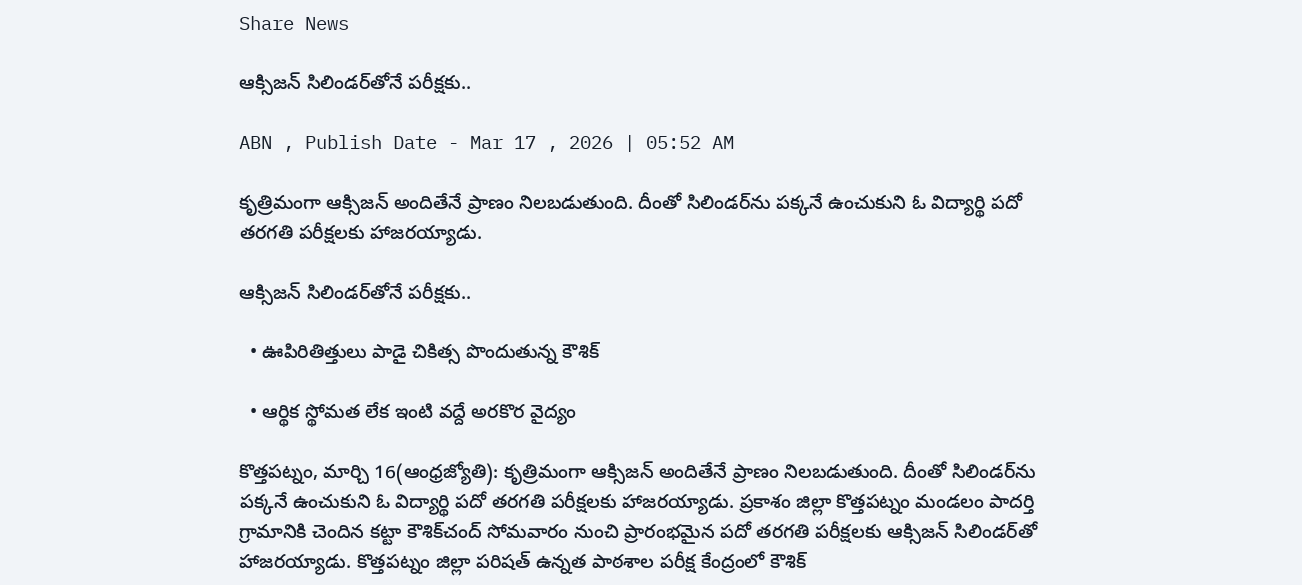Share News

ఆక్సిజన్‌ సిలిండర్‌తోనే పరీక్షకు..

ABN , Publish Date - Mar 17 , 2026 | 05:52 AM

కృత్రిమంగా ఆక్సిజన్‌ అందితేనే ప్రాణం నిలబడుతుంది. దీంతో సిలిండర్‌ను పక్కనే ఉంచుకుని ఓ విద్యార్థి పదో తరగతి పరీక్షలకు హాజరయ్యాడు.

ఆక్సిజన్‌ సిలిండర్‌తోనే పరీక్షకు..

  • ఊపిరితిత్తులు పాడై చికిత్స పొందుతున్న కౌశిక్‌

  • ఆర్థిక స్థోమత లేక ఇంటి వద్దే అరకొర వైద్యం

కొత్తపట్నం, మార్చి 16(ఆంధ్రజ్యోతి): కృత్రిమంగా ఆక్సిజన్‌ అందితేనే ప్రాణం నిలబడుతుంది. దీంతో సిలిండర్‌ను పక్కనే ఉంచుకుని ఓ విద్యార్థి పదో తరగతి పరీక్షలకు హాజరయ్యాడు. ప్రకాశం జిల్లా కొత్తపట్నం మండలం పాదర్తి గ్రామానికి చెందిన కట్టా కౌశిక్‌చంద్‌ సోమవారం నుంచి ప్రారంభమైన పదో తరగతి పరీక్షలకు ఆక్సిజన్‌ సిలిండర్‌తో హాజరయ్యాడు. కొత్తపట్నం జిల్లా పరిషత్‌ ఉన్నత పాఠశాల పరీక్ష కేంద్రంలో కౌశిక్‌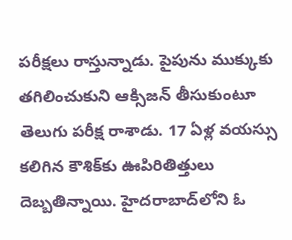పరీక్షలు రాస్తున్నాడు. పైపును ముక్కుకు తగిలించుకుని ఆక్సిజన్‌ తీసుకుంటూ తెలుగు పరీక్ష రాశాడు. 17 ఏళ్ల వయస్సు కలిగిన కౌశిక్‌కు ఊపిరితిత్తులు దెబ్బతిన్నాయి. హైదరాబాద్‌లోని ఓ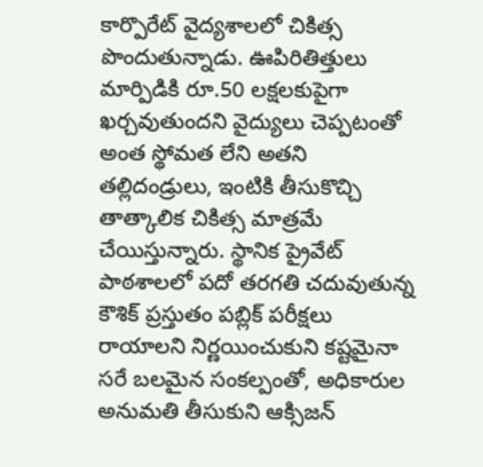కార్పొరేట్‌ వైద్యశాలలో చికిత్స పొందుతున్నాడు. ఊపిరితిత్తులు మార్పిడికి రూ.50 లక్షలకుపైగా ఖర్చవుతుందని వైద్యులు చెప్పటంతో అంత స్థోమత లేని అతని తల్లిదండ్రులు, ఇంటికి తీసుకొచ్చి తాత్కాలిక చికిత్స మాత్రమే చేయిస్తున్నారు. స్థానిక ప్రైవేట్‌ పాఠశాలలో పదో తరగతి చదువుతున్న కౌశిక్‌ ప్రస్తుతం పబ్లిక్‌ పరీక్షలు రాయాలని నిర్ణయించుకుని కష్టమైనా సరే బలమైన సంకల్పంతో, అధికారుల అనుమతి తీసుకుని ఆక్సిజన్‌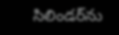సిలిండర్‌ను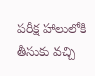పరీక్ష హాలులోకి తీసుకు వచ్చి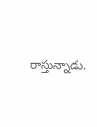రాస్తున్నాడు.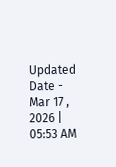Updated Date - Mar 17 , 2026 | 05:53 AM